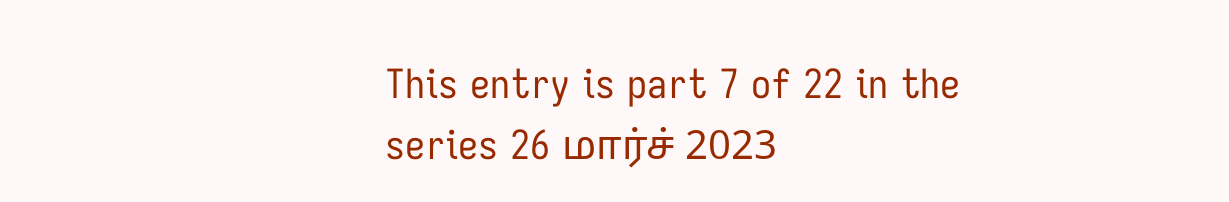This entry is part 7 of 22 in the series 26 மார்ச் 2023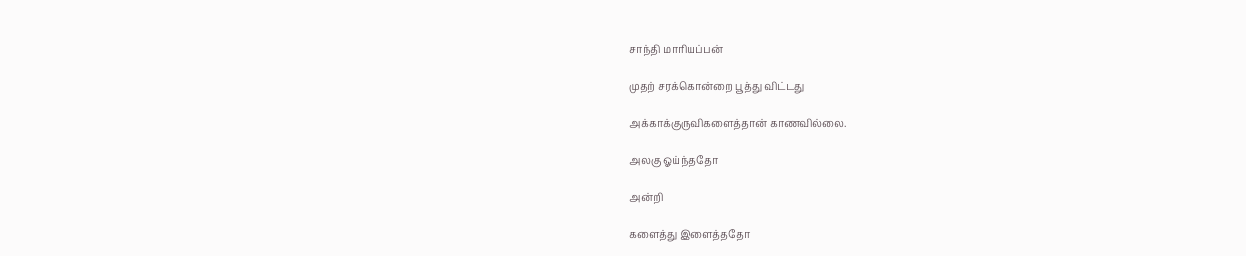சாந்தி மாரியப்பன்

முதற் சரக்கொன்றை பூத்து விட்டது

அக்காக்குருவிகளைத்தான் காணவில்லை.

அலகு ஓய்ந்ததோ

அன்றி

களைத்து இளைத்ததோ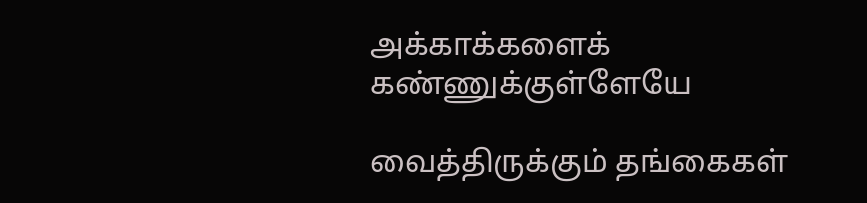அக்காக்களைக் கண்ணுக்குள்ளேயே

வைத்திருக்கும் தங்கைகள்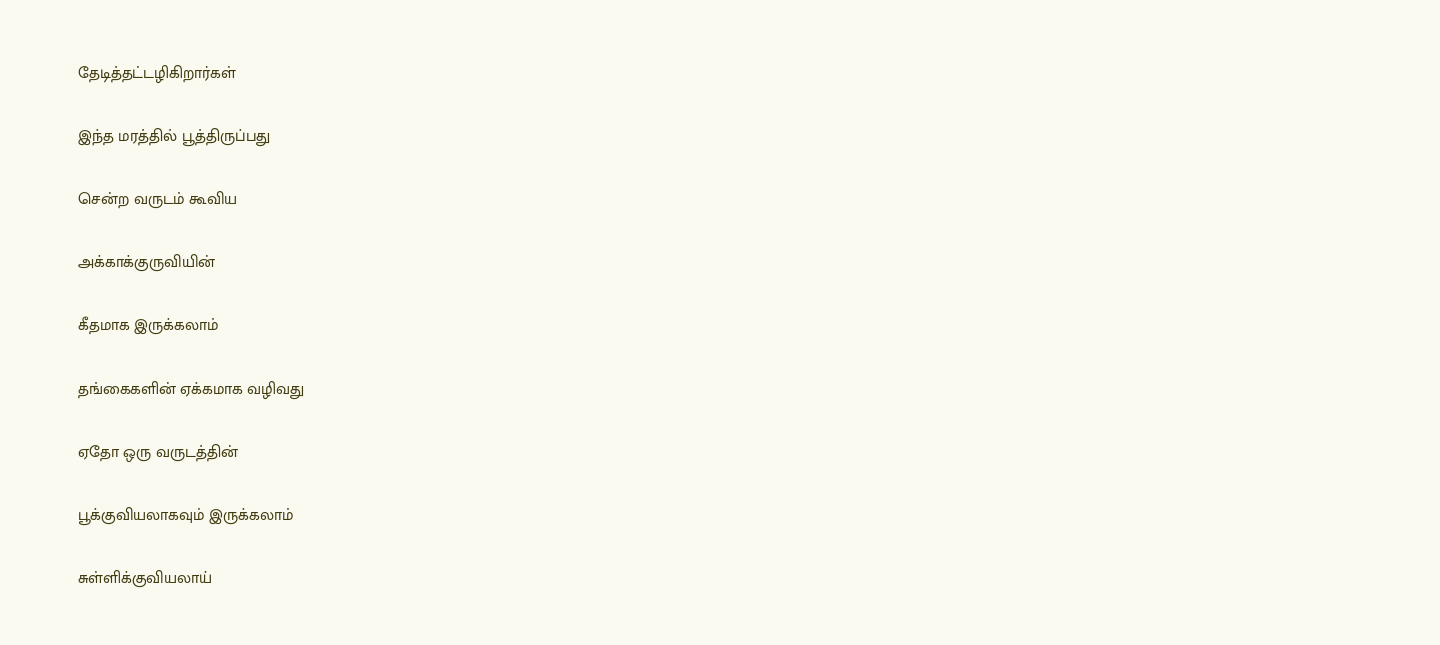தேடித்தட்டழிகிறார்கள்

இந்த மரத்தில் பூத்திருப்பது

சென்ற வருடம் கூவிய

அக்காக்குருவியின்

கீதமாக இருக்கலாம்

தங்கைகளின் ஏக்கமாக வழிவது

ஏதோ ஒரு வருடத்தின்

பூக்குவியலாகவும் இருக்கலாம்

சுள்ளிக்குவியலாய்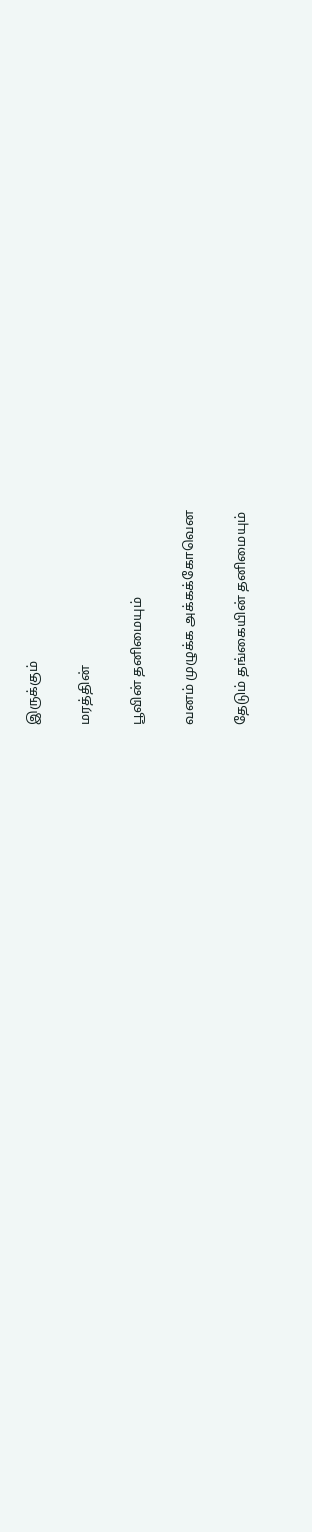இருக்கும்

மரத்தின்

பூவின் தனிமையும்

வனம் முழுக்க அக்கக்கோவென

தேடும் தங்கையின் தனிமையும்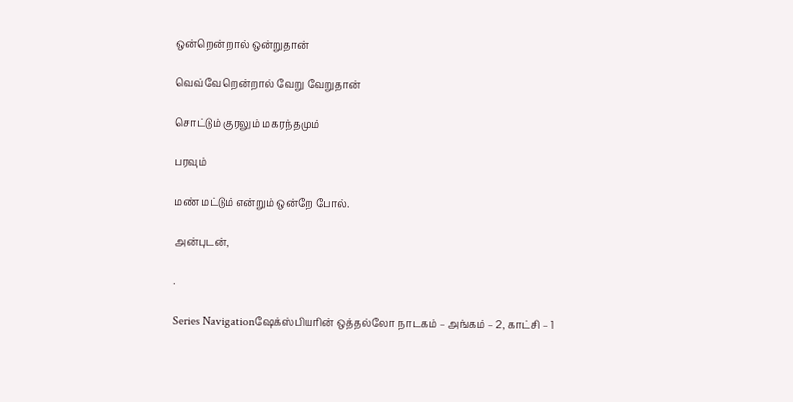ஒன்றென்றால் ஒன்றுதான்

வெவ்வேறென்றால் வேறு வேறுதான்

சொட்டும் குரலும் மகரந்தமும்

பரவும்

மண் மட்டும் என்றும் ஒன்றே போல்.

அன்புடன்,

.

Series Navigationஷேக்ஸ்பியரின் ஒத்தல்லோ நாடகம் – அங்கம் – 2, காட்சி – 1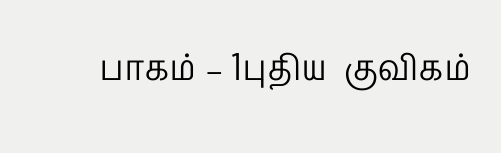பாகம் – 1புதிய  குவிகம்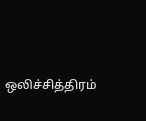ஒலிச்சித்திரம்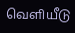வெளியீடு